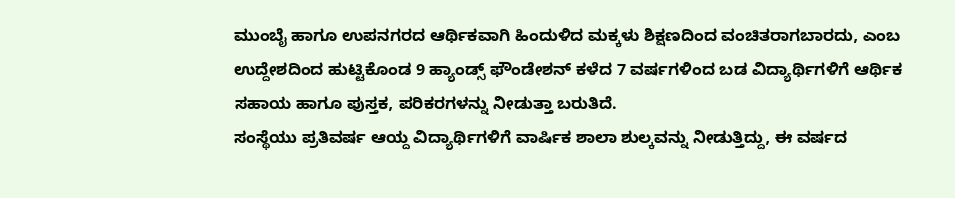ಮುಂಬೈ ಹಾಗೂ ಉಪನಗರದ ಆರ್ಥಿಕವಾಗಿ ಹಿಂದುಳಿದ ಮಕ್ಕಳು ಶಿಕ್ಷಣದಿಂದ ವಂಚಿತರಾಗಬಾರದು, ಎಂಬ ಉದ್ದೇಶದಿಂದ ಹುಟ್ಟಿಕೊಂಡ 9 ಹ್ಯಾಂಡ್ಸ್ ಫೌಂಡೇಶನ್ ಕಳೆದ 7 ವರ್ಷಗಳಿಂದ ಬಡ ವಿದ್ಯಾರ್ಥಿಗಳಿಗೆ ಆರ್ಥಿಕ ಸಹಾಯ ಹಾಗೂ ಪುಸ್ತಕ, ಪರಿಕರಗಳನ್ನು ನೀಡುತ್ತಾ ಬರುತಿದೆ.
ಸಂಸ್ಥೆಯು ಪ್ರತಿವರ್ಷ ಆಯ್ದ ವಿದ್ಯಾರ್ಥಿಗಳಿಗೆ ವಾರ್ಷಿಕ ಶಾಲಾ ಶುಲ್ಕವನ್ನು ನೀಡುತ್ತಿದ್ದು, ಈ ವರ್ಷದ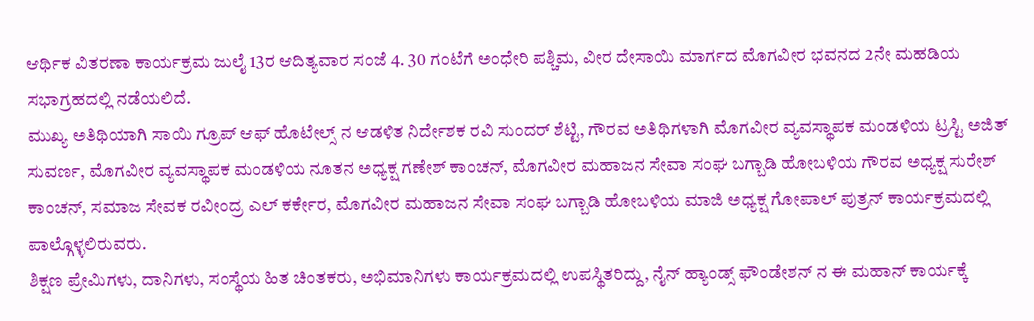ಆರ್ಥಿಕ ವಿತರಣಾ ಕಾರ್ಯಕ್ರಮ ಜುಲೈ 13ರ ಆದಿತ್ಯವಾರ ಸಂಜೆ 4. 30 ಗಂಟೆಗೆ ಅಂಧೇರಿ ಪಶ್ಚಿಮ, ವೀರ ದೇಸಾಯಿ ಮಾರ್ಗದ ಮೊಗವೀರ ಭವನದ 2ನೇ ಮಹಡಿಯ ಸಭಾಗ್ರಹದಲ್ಲಿ ನಡೆಯಲಿದೆ.
ಮುಖ್ಯ ಅತಿಥಿಯಾಗಿ ಸಾಯಿ ಗ್ರೂಪ್ ಆಫ್ ಹೊಟೇಲ್ಸ್ ನ ಆಡಳಿತ ನಿರ್ದೇಶಕ ರವಿ ಸುಂದರ್ ಶೆಟ್ಟಿ, ಗೌರವ ಅತಿಥಿಗಳಾಗಿ ಮೊಗವೀರ ವ್ಯವಸ್ಥಾಪಕ ಮಂಡಳಿಯ ಟ್ರಸ್ಟಿ ಅಜಿತ್ ಸುವರ್ಣ, ಮೊಗವೀರ ವ್ಯವಸ್ಥಾಪಕ ಮಂಡಳಿಯ ನೂತನ ಅಧ್ಯಕ್ಷ ಗಣೇಶ್ ಕಾಂಚನ್, ಮೊಗವೀರ ಮಹಾಜನ ಸೇವಾ ಸಂಘ ಬಗ್ಬಾಡಿ ಹೋಬಳಿಯ ಗೌರವ ಅಧ್ಯಕ್ಷ ಸುರೇಶ್ ಕಾಂಚನ್, ಸಮಾಜ ಸೇವಕ ರವೀಂದ್ರ ಎಲ್ ಕರ್ಕೇರ, ಮೊಗವೀರ ಮಹಾಜನ ಸೇವಾ ಸಂಘ ಬಗ್ಬಾಡಿ ಹೋಬಳಿಯ ಮಾಜಿ ಅಧ್ಯಕ್ಷ ಗೋಪಾಲ್ ಪುತ್ರನ್ ಕಾರ್ಯಕ್ರಮದಲ್ಲಿ ಪಾಲ್ಗೊಳ್ಳಲಿರುವರು.
ಶಿಕ್ಷಣ ಪ್ರೇಮಿಗಳು, ದಾನಿಗಳು, ಸಂಸ್ಥೆಯ ಹಿತ ಚಿಂತಕರು, ಅಭಿಮಾನಿಗಳು ಕಾರ್ಯಕ್ರಮದಲ್ಲಿ ಉಪಸ್ಥಿತರಿದ್ದು, ನೈನ್ ಹ್ಯಾಂಡ್ಸ್ ಫೌಂಡೇಶನ್ ನ ಈ ಮಹಾನ್ ಕಾರ್ಯಕ್ಕೆ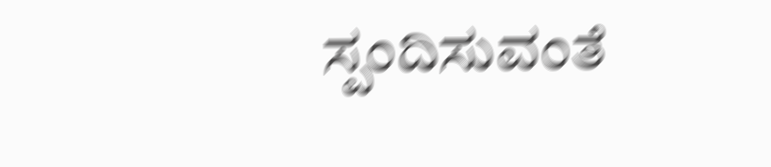ಸ್ಪಂದಿಸುವಂತೆ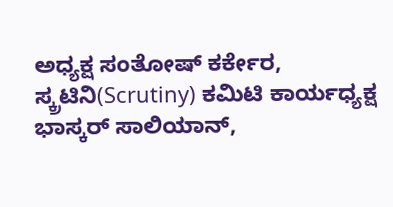ಅಧ್ಯಕ್ಷ ಸಂತೋಷ್ ಕರ್ಕೇರ, ಸ್ಕ್ರಟಿನಿ(Scrutiny) ಕಮಿಟಿ ಕಾರ್ಯಧ್ಯಕ್ಷ ಭಾಸ್ಕರ್ ಸಾಲಿಯಾನ್,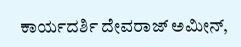ಕಾರ್ಯದರ್ಶಿ ದೇವರಾಜ್ ಅಮೀನ್,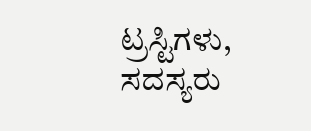ಟ್ರಸ್ಟಿಗಳು, ಸದಸ್ಯರು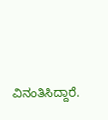ವಿನಂತಿಸಿದ್ದಾರೆ.